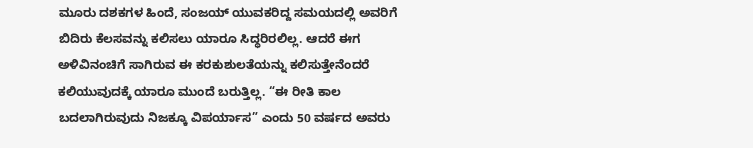ಮೂರು ದಶಕಗಳ ಹಿಂದೆ, ಸಂಜಯ್ ಯುವಕರಿದ್ದ ಸಮಯದಲ್ಲಿ ಅವರಿಗೆ ಬಿದಿರು ಕೆಲಸವನ್ನು ಕಲಿಸಲು ಯಾರೂ ಸಿದ್ಧರಿರಲಿಲ್ಲ. ಆದರೆ ಈಗ ಅಳಿವಿನಂಚಿಗೆ ಸಾಗಿರುವ ಈ ಕರಕುಶುಲತೆಯನ್ನು ಕಲಿಸುತ್ತೇನೆಂದರೆ ಕಲಿಯುವುದಕ್ಕೆ ಯಾರೂ ಮುಂದೆ ಬರುತ್ತಿಲ್ಲ. “ಈ ರೀತಿ ಕಾಲ ಬದಲಾಗಿರುವುದು ನಿಜಕ್ಕೂ ವಿಪರ್ಯಾಸ” ಎಂದು 50 ವರ್ಷದ ಅವರು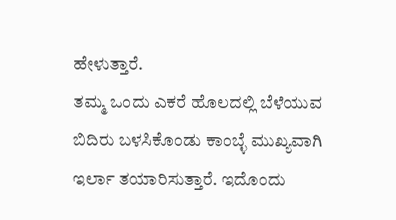ಹೇಳುತ್ತಾರೆ.
ತಮ್ಮ ಒಂದು ಎಕರೆ ಹೊಲದಲ್ಲಿ ಬೆಳೆಯುವ ಬಿದಿರು ಬಳಸಿಕೊಂಡು ಕಾಂಬ್ಳೆ ಮುಖ್ಯವಾಗಿ ಇರ್ಲಾ ತಯಾರಿಸುತ್ತಾರೆ. ಇದೊಂದು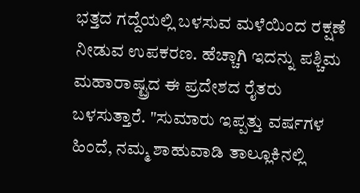ಭತ್ತದ ಗದ್ದೆಯಲ್ಲಿ ಬಳಸುವ ಮಳೆಯಿಂದ ರಕ್ಷಣೆ ನೀಡುವ ಉಪಕರಣ. ಹೆಚ್ಚಾಗಿ ಇದನ್ನು ಪಶ್ಚಿಮ ಮಹಾರಾಷ್ಟ್ರದ ಈ ಪ್ರದೇಶದ ರೈತರು ಬಳಸುತ್ತಾರೆ. "ಸುಮಾರು ಇಪ್ಪತ್ತು ವರ್ಷಗಳ ಹಿಂದೆ, ನಮ್ಮ ಶಾಹುವಾಡಿ ತಾಲ್ಲೂಕಿನಲ್ಲಿ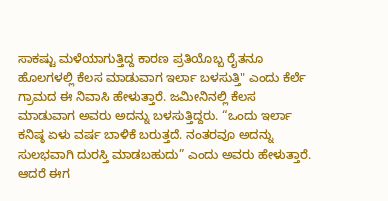ಸಾಕಷ್ಟು ಮಳೆಯಾಗುತ್ತಿದ್ದ ಕಾರಣ ಪ್ರತಿಯೊಬ್ಬ ರೈತನೂ ಹೊಲಗಳಲ್ಲಿ ಕೆಲಸ ಮಾಡುವಾಗ ಇರ್ಲಾ ಬಳಸುತ್ತಿ" ಎಂದು ಕೆರ್ಲೆ ಗ್ರಾಮದ ಈ ನಿವಾಸಿ ಹೇಳುತ್ತಾರೆ. ಜಮೀನಿನಲ್ಲಿ ಕೆಲಸ ಮಾಡುವಾಗ ಅವರು ಅದನ್ನು ಬಳಸುತ್ತಿದ್ದರು. “ಒಂದು ಇರ್ಲಾ ಕನಿಷ್ಠ ಏಳು ವರ್ಷ ಬಾಳಿಕೆ ಬರುತ್ತದೆ. ನಂತರವೂ ಅದನ್ನು ಸುಲಭವಾಗಿ ದುರಸ್ತಿ ಮಾಡಬಹುದು” ಎಂದು ಅವರು ಹೇಳುತ್ತಾರೆ.
ಆದರೆ ಈಗ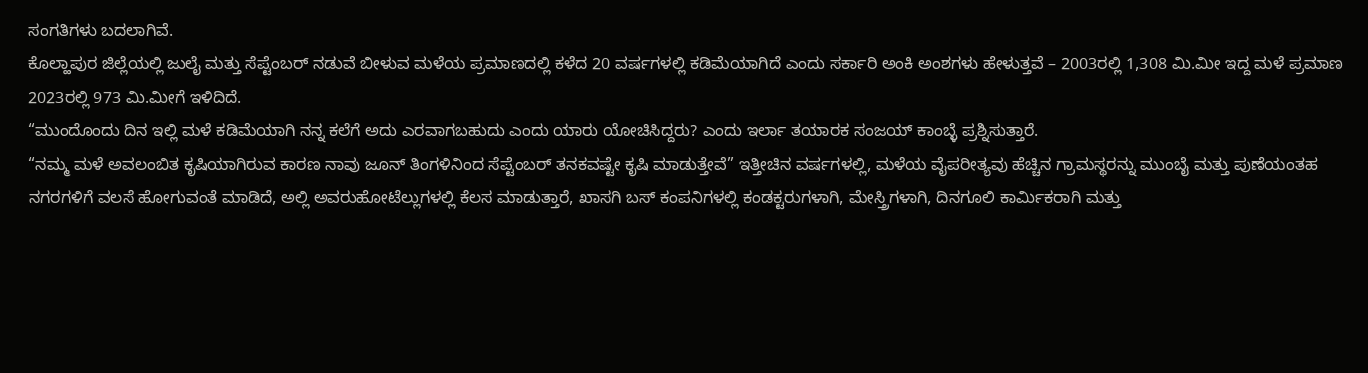ಸಂಗತಿಗಳು ಬದಲಾಗಿವೆ.
ಕೊಲ್ಹಾಪುರ ಜಿಲ್ಲೆಯಲ್ಲಿ ಜುಲೈ ಮತ್ತು ಸೆಪ್ಟೆಂಬರ್ ನಡುವೆ ಬೀಳುವ ಮಳೆಯ ಪ್ರಮಾಣದಲ್ಲಿ ಕಳೆದ 20 ವರ್ಷಗಳಲ್ಲಿ ಕಡಿಮೆಯಾಗಿದೆ ಎಂದು ಸರ್ಕಾರಿ ಅಂಕಿ ಅಂಶಗಳು ಹೇಳುತ್ತವೆ – 2003ರಲ್ಲಿ 1,308 ಮಿ.ಮೀ ಇದ್ದ ಮಳೆ ಪ್ರಮಾಣ 2023ರಲ್ಲಿ 973 ಮಿ.ಮೀಗೆ ಇಳಿದಿದೆ.
“ಮುಂದೊಂದು ದಿನ ಇಲ್ಲಿ ಮಳೆ ಕಡಿಮೆಯಾಗಿ ನನ್ನ ಕಲೆಗೆ ಅದು ಎರವಾಗಬಹುದು ಎಂದು ಯಾರು ಯೋಚಿಸಿದ್ದರು? ಎಂದು ಇರ್ಲಾ ತಯಾರಕ ಸಂಜಯ್ ಕಾಂಬ್ಳೆ ಪ್ರಶ್ನಿಸುತ್ತಾರೆ.
“ನಮ್ಮ ಮಳೆ ಅವಲಂಬಿತ ಕೃಷಿಯಾಗಿರುವ ಕಾರಣ ನಾವು ಜೂನ್ ತಿಂಗಳಿನಿಂದ ಸೆಪ್ಟೆಂಬರ್ ತನಕವಷ್ಟೇ ಕೃಷಿ ಮಾಡುತ್ತೇವೆ” ಇತ್ತೀಚಿನ ವರ್ಷಗಳಲ್ಲಿ, ಮಳೆಯ ವೈಪರೀತ್ಯವು ಹೆಚ್ಚಿನ ಗ್ರಾಮಸ್ಥರನ್ನು ಮುಂಬೈ ಮತ್ತು ಪುಣೆಯಂತಹ ನಗರಗಳಿಗೆ ವಲಸೆ ಹೋಗುವಂತೆ ಮಾಡಿದೆ, ಅಲ್ಲಿ ಅವರುಹೋಟೆಲ್ಲುಗಳಲ್ಲಿ ಕೆಲಸ ಮಾಡುತ್ತಾರೆ, ಖಾಸಗಿ ಬಸ್ ಕಂಪನಿಗಳಲ್ಲಿ ಕಂಡಕ್ಟರುಗಳಾಗಿ, ಮೇಸ್ತ್ರಿಗಳಾಗಿ, ದಿನಗೂಲಿ ಕಾರ್ಮಿಕರಾಗಿ ಮತ್ತು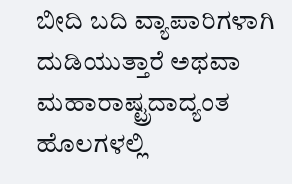ಬೀದಿ ಬದಿ ವ್ಯಾಪಾರಿಗಳಾಗಿ ದುಡಿಯುತ್ತಾರೆ ಅಥವಾ ಮಹಾರಾಷ್ಟ್ರದಾದ್ಯಂತ ಹೊಲಗಳಲ್ಲಿ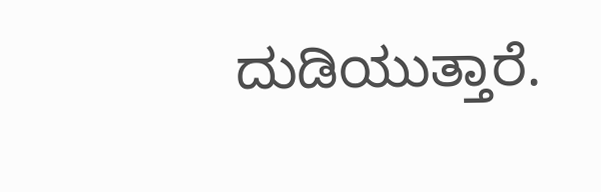ದುಡಿಯುತ್ತಾರೆ.